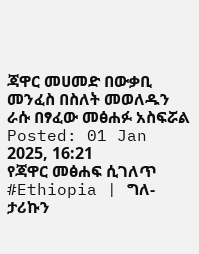ጃዋር መሀመድ በውቃቢ መንፈስ በስለት መወለዱን ራሱ በፃፈው መፅሐፉ አስፍሯል
Posted: 01 Jan 2025, 16:21
የጃዋር መፅሐፍ ሲገለጥ
#Ethiopia | ግለ-ታሪኩን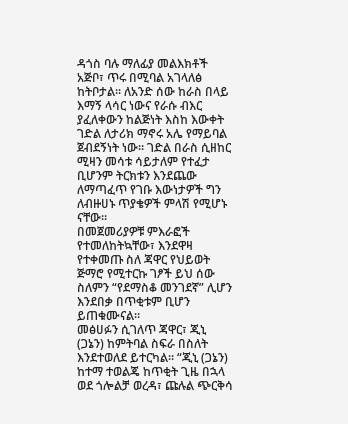ዳጎስ ባሉ ማለፊያ መልእክቶች አጅቦ፣ ጥሩ በሚባል አገላለፅ ከትቦታል። ለአንድ ሰው ከራስ በላይ እማኝ ላሳር ነውና የራሱ ብእር ያፈለቀውን ከልጅነት እስከ እውቀት ገድል ለታሪክ ማኖሩ አሌ የማይባል ጀብደኝነት ነው። ገድል በራስ ሲዘከር ሚዛን መሳቱ ሳይታለም የተፈታ ቢሆንም ትርክቱን እንደጨው ለማጣፈጥ የገቡ እውነታዎች ግን ለብዙሀኑ ጥያቄዎች ምላሽ የሚሆኑ ናቸው።
በመጀመሪያዎቹ ምእራፎች የተመለከትኳቸው፣ እንደዋዛ የተቀመጡ ስለ ጃዋር የህይወት ጅማሮ የሚተርኩ ገፆች ይህ ሰው ስለምን “የደማስቆ መንገደኛ” ሊሆን እንደበቃ በጥቂቱም ቢሆን ይጠቁሙናል።
መፅሀፉን ሲገለጥ ጃዋር፣ ጂኒ (ጋኔን) ከምትባል ስፍራ በስለት እንደተወለደ ይተርካል። “ጂኒ (ጋኔን) ከተማ ተወልጄ ከጥቂት ጊዜ በኋላ ወደ ጎሎልቻ ወረዳ፣ ጩሉል ጭርቅሳ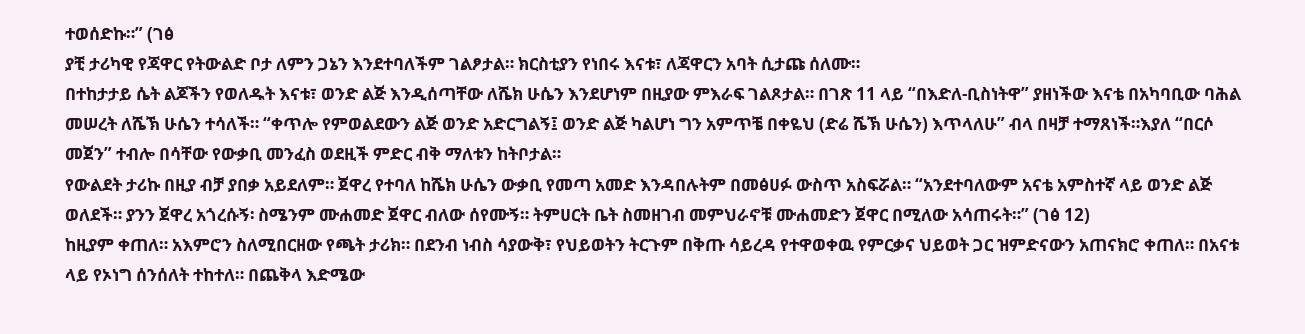ተወሰድኩ።” (ገፅ
ያቺ ታሪካዊ የጃዋር የትውልድ ቦታ ለምን ጋኔን እንደተባለችም ገልፆታል። ክርስቲያን የነበሩ እናቱ፣ ለጃዋርን አባት ሲታጩ ሰለሙ።
በተከታታይ ሴት ልጆችን የወለዱት እናቱ፣ ወንድ ልጅ እንዲሰጣቸው ለሼክ ሁሴን እንደሆነም በዚያው ምእራፍ ገልጾታል። በገጽ 11 ላይ “በእድለ-ቢስነትዋ” ያዘነችው እናቴ በአካባቢው ባሕል መሠረት ለሼኽ ሁሴን ተሳለች። “ቀጥሎ የምወልደውን ልጅ ወንድ አድርግልኝ፤ ወንድ ልጅ ካልሆነ ግን አምጥቼ በቀዬህ (ድሬ ሼኽ ሁሴን) እጥላለሁ” ብላ በዛቻ ተማጸነች።እያለ “በርሶ መጀን” ተብሎ በሳቸው የውቃቢ መንፈስ ወደዚች ምድር ብቅ ማለቱን ከትቦታል።
የውልደት ታሪኩ በዚያ ብቻ ያበቃ አይደለም። ጀዋረ የተባለ ከሼክ ሁሴን ውቃቢ የመጣ አመድ እንዳበሉትም በመፅሀፉ ውስጥ አስፍሯል። “አንደተባለውም አናቴ አምስተኛ ላይ ወንድ ልጅ ወለደች። ያንን ጀዋረ አጎረሱኝ፡ ስሜንም ሙሐመድ ጀዋር ብለው ሰየሙኝ። ትምሀርት ቤት ስመዘገብ መምህራኖቹ ሙሐመድን ጀዋር በሚለው አሳጠሩት።” (ገፅ 12)
ከዚያም ቀጠለ። አእምሮን ስለሚበርዘው የጫት ታሪክ። በደንብ ነብስ ሳያውቅ፣ የህይወትን ትርጉም በቅጡ ሳይረዳ የተዋወቀዉ የምርቃና ህይወት ጋር ዝምድናውን አጠናክሮ ቀጠለ። በአናቱ ላይ የኦነግ ሰንሰለት ተከተለ። በጨቅላ እድሜው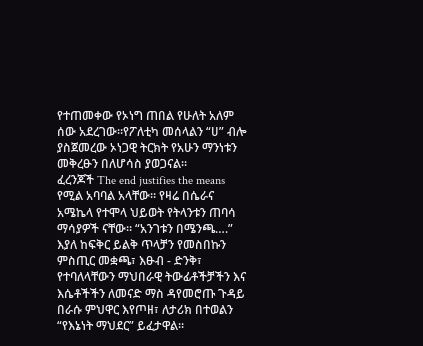የተጠመቀው የኦነግ ጠበል የሁለት አለም ሰው አደረገው።የፖለቲካ መሰላልን “ሀ” ብሎ ያስጀመረው ኦነጋዊ ትርክት የአሁን ማንነቱን መቅረፁን በለሆሳስ ያወጋናል።
ፈረንጆች The end justifies the means የሚል አባባል አላቸው። የዛሬ በሴራና አሜኬላ የተሞላ ህይወት የትላንቱን ጠባሳ ማሳያዎች ናቸው። “አንገቱን በሜንጫ….” እያለ ከፍቅር ይልቅ ጥላቻን የመስበኩን ምስጢር መቋጫ፣ እፁብ - ድንቅ፣ የተባለላቸውን ማህበራዊ ትውፊቶችቻችን እና እሴቶችችን ለመናድ ማስ ዳየመሮጡ ጉዳይ በራሱ ምህዋር እየጦዘ፣ ለታሪክ በተወልን “የእኔነት ማህደር” ይፈታዋል።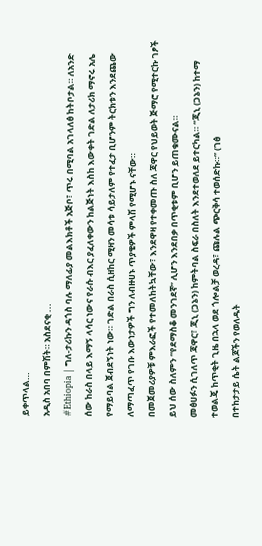ይቀጥላል…
አዲስ አበባ በምሽት። አስደናቂ ...
#Ethiopia | ግለ-ታሪኩን ዳጎስ ባሉ ማለፊያ መልእክቶች አጅቦ፣ ጥሩ በሚባል አገላለፅ ከትቦታል። ለአንድ ሰው ከራስ በላይ እማኝ ላሳር ነውና የራሱ ብእር ያፈለቀውን ከልጅነት እስከ እውቀት ገድል ለታሪክ ማኖሩ አሌ የማይባል ጀብደኝነት ነው። ገድል በራስ ሲዘከር ሚዛን መሳቱ ሳይታለም የተፈታ ቢሆንም ትርክቱን እንደጨው ለማጣፈጥ የገቡ እውነታዎች ግን ለብዙሀኑ ጥያቄዎች ምላሽ የሚሆኑ ናቸው።
በመጀመሪያዎቹ ምእራፎች የተመለከትኳቸው፣ እንደዋዛ የተቀመጡ ስለ ጃዋር የህይወት ጅማሮ የሚተርኩ ገፆች ይህ ሰው ስለምን “የደማስቆ መንገደኛ” ሊሆን እንደበቃ በጥቂቱም ቢሆን ይጠቁሙናል።
መፅሀፉን ሲገለጥ ጃዋር፣ ጂኒ (ጋኔን) ከምትባል ስፍራ በስለት እንደተወለደ ይተርካል። “ጂኒ (ጋኔን) ከተማ ተወልጄ ከጥቂት ጊዜ በኋላ ወደ ጎሎልቻ ወረዳ፣ ጩሉል ጭርቅሳ ተወሰድኩ።” (ገፅ
በተከታታይ ሴት ልጆችን የወለዱት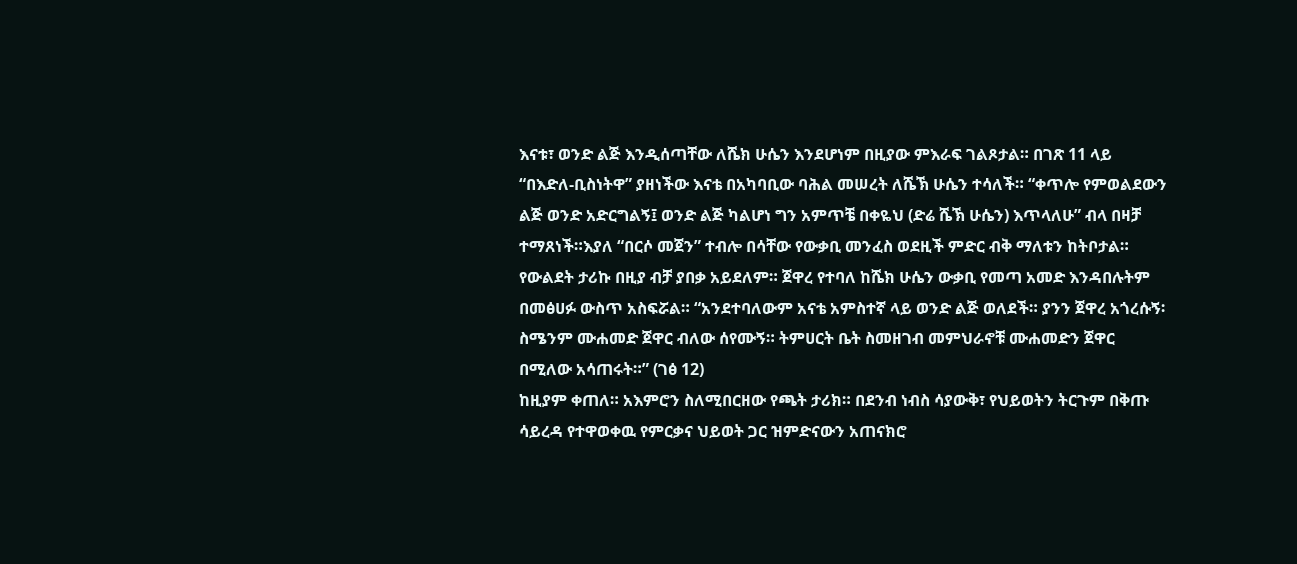እናቱ፣ ወንድ ልጅ እንዲሰጣቸው ለሼክ ሁሴን እንደሆነም በዚያው ምእራፍ ገልጾታል። በገጽ 11 ላይ “በእድለ-ቢስነትዋ” ያዘነችው እናቴ በአካባቢው ባሕል መሠረት ለሼኽ ሁሴን ተሳለች። “ቀጥሎ የምወልደውን ልጅ ወንድ አድርግልኝ፤ ወንድ ልጅ ካልሆነ ግን አምጥቼ በቀዬህ (ድሬ ሼኽ ሁሴን) እጥላለሁ” ብላ በዛቻ ተማጸነች።እያለ “በርሶ መጀን” ተብሎ በሳቸው የውቃቢ መንፈስ ወደዚች ምድር ብቅ ማለቱን ከትቦታል።
የውልደት ታሪኩ በዚያ ብቻ ያበቃ አይደለም። ጀዋረ የተባለ ከሼክ ሁሴን ውቃቢ የመጣ አመድ እንዳበሉትም በመፅሀፉ ውስጥ አስፍሯል። “አንደተባለውም አናቴ አምስተኛ ላይ ወንድ ልጅ ወለደች። ያንን ጀዋረ አጎረሱኝ፡ ስሜንም ሙሐመድ ጀዋር ብለው ሰየሙኝ። ትምሀርት ቤት ስመዘገብ መምህራኖቹ ሙሐመድን ጀዋር በሚለው አሳጠሩት።” (ገፅ 12)
ከዚያም ቀጠለ። አእምሮን ስለሚበርዘው የጫት ታሪክ። በደንብ ነብስ ሳያውቅ፣ የህይወትን ትርጉም በቅጡ ሳይረዳ የተዋወቀዉ የምርቃና ህይወት ጋር ዝምድናውን አጠናክሮ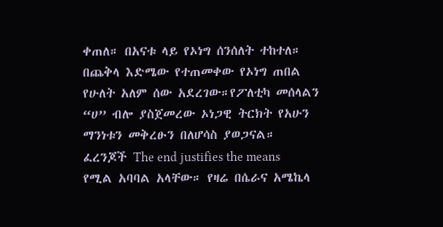ቀጠለ። በአናቱ ላይ የኦነግ ሰንሰለት ተከተለ። በጨቅላ እድሜው የተጠመቀው የኦነግ ጠበል የሁለት አለም ሰው አደረገው።የፖለቲካ መሰላልን “ሀ” ብሎ ያስጀመረው ኦነጋዊ ትርክት የአሁን ማንነቱን መቅረፁን በለሆሳስ ያወጋናል።
ፈረንጆች The end justifies the means የሚል አባባል አላቸው። የዛሬ በሴራና አሜኬላ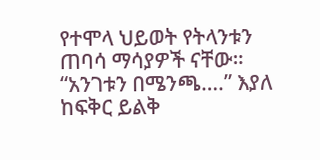የተሞላ ህይወት የትላንቱን ጠባሳ ማሳያዎች ናቸው። “አንገቱን በሜንጫ….” እያለ ከፍቅር ይልቅ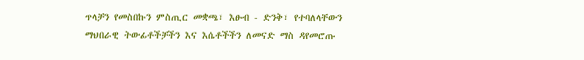ጥላቻን የመስበኩን ምስጢር መቋጫ፣ እፁብ - ድንቅ፣ የተባለላቸውን ማህበራዊ ትውፊቶችቻችን እና እሴቶችችን ለመናድ ማስ ዳየመሮጡ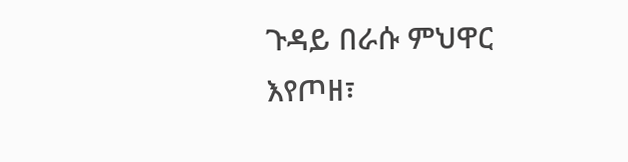ጉዳይ በራሱ ምህዋር እየጦዘ፣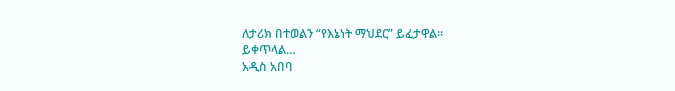ለታሪክ በተወልን “የእኔነት ማህደር” ይፈታዋል።
ይቀጥላል…
አዲስ አበባ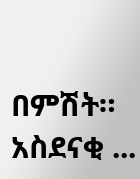በምሽት። አስደናቂ ...